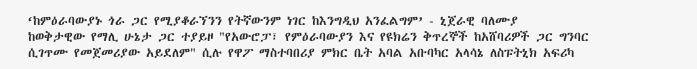‘ከምዕራባውያኑ ጎራ ጋር የሚያቆራኘንን የትኛውንም ነገር ከእንግዲህ አንፈልግም’ - ኒጀራዊ ባለሙያ
ከወቅታዊው የማሊ ሁኔታ ጋር ተያይዞ "የአውሮፓ፣ የምዕራባውያን እና የዩክሬን ቅጥረኞች ከአሸባሪዎች ጋር ግንባር ሲገጥሙ የመጀመሪያው አይደለም" ሲሉ የዋፖ ማስተባበሪያ ምክር ቤት አባል አቡባካር አላሳኔ ለስፑትኒክ አፍሪካ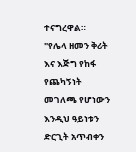ተናግረዋል።
"የሌላ ዘመን ቅሪት እና እጅግ የከፋ የጨካኝነት መገለጫ የሆነውን እንዲህ ዓይነቱን ድርጊት አጥብቀን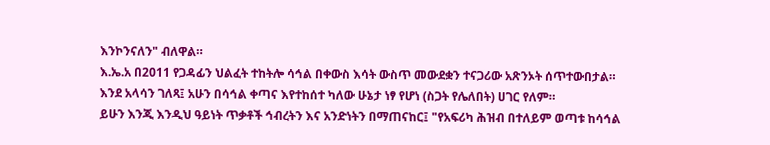እንኮንናለን" ብለዋል።
እ.ኤ.አ በ2011 የጋዳፊን ህልፈት ተከትሎ ሳኅል በቀውስ እሳት ውስጥ መውደቋን ተናጋሪው አጽንኦት ሰጥተውበታል።
እንደ አላሳን ገለጻ፤ አሁን በሳኅል ቀጣና እየተከሰተ ካለው ሁኔታ ነፃ የሆነ (ስጋት የሌለበት) ሀገር የለም።
ይሁን እንጂ እንዲህ ዓይነት ጥቃቶች ኅብረትን እና አንድነትን በማጠናከር፤ "የአፍሪካ ሕዝብ በተለይም ወጣቱ ከሳኅል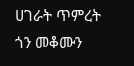ሀገራት ጥምረት ጎን መቆሙን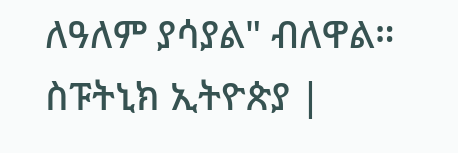ለዓለም ያሳያል" ብለዋል።
ስፑትኒክ ኢትዮጵያ |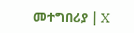መተግበሪያ | X